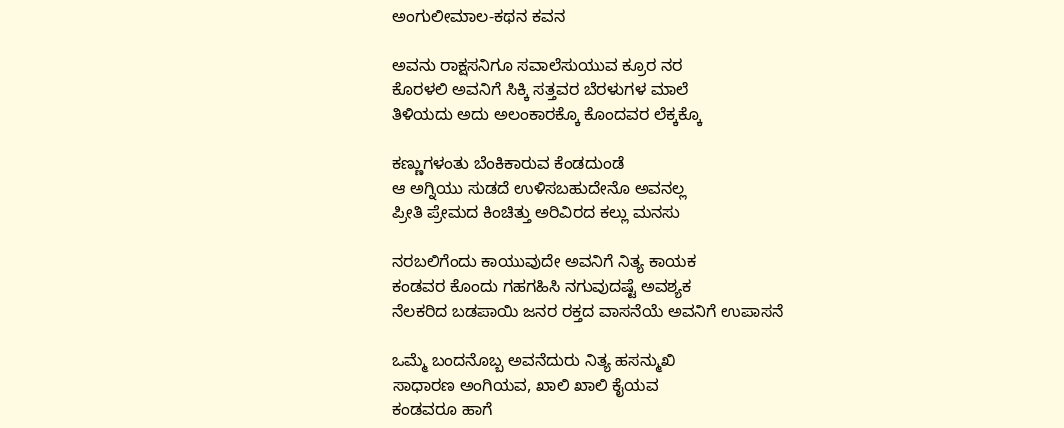ಅಂಗುಲೀಮಾಲ-ಕಥನ ಕವನ

ಅವನು ರಾಕ್ಷಸನಿಗೂ‌ ಸವಾಲೆಸುಯುವ ಕ್ರೂರ ನರ
ಕೊರಳಲಿ ಅವನಿಗೆ ಸಿಕ್ಕಿ ಸತ್ತವರ ಬೆರಳುಗಳ ಮಾಲೆ
ತಿಳಿಯದು ಅದು ಅಲಂಕಾರಕ್ಕೊ ಕೊಂದವರ ಲೆಕ್ಕಕ್ಕೊ

ಕಣ್ಣುಗಳಂತು ಬೆಂಕಿಕಾರುವ ಕೆಂಡದುಂಡೆ
ಆ ಅಗ್ನಿಯು ಸುಡದೆ ಉಳಿಸಬಹುದೇನೊ ಅವನಲ್ಲ
ಪ್ರೀತಿ ಪ್ರೇಮದ ಕಿಂಚಿತ್ತು ಅರಿವಿರದ ಕಲ್ಲು ಮನಸು

ನರಬಲಿಗೆಂದು ಕಾಯುವುದೇ ಅವನಿಗೆ ನಿತ್ಯ ಕಾಯಕ
ಕಂಡವರ ಕೊಂದು ಗಹಗಹಿಸಿ ನಗುವುದಷ್ಟೆ ಅವಶ್ಯಕ
ನೆಲಕರಿದ ಬಡಪಾಯಿ ಜನರ ರಕ್ತದ ವಾಸನೆಯೆ ಅವನಿಗೆ ಉಪಾಸನೆ

ಒಮ್ಮೆ ಬಂದನೊಬ್ಬ ಅವನೆದುರು ನಿತ್ಯ ಹಸನ್ಮುಖಿ
ಸಾಧಾರಣ ಅಂಗಿಯವ, ಖಾಲಿ ಖಾಲಿ ಕೈಯವ
ಕಂಡವರೂ ಹಾಗೆ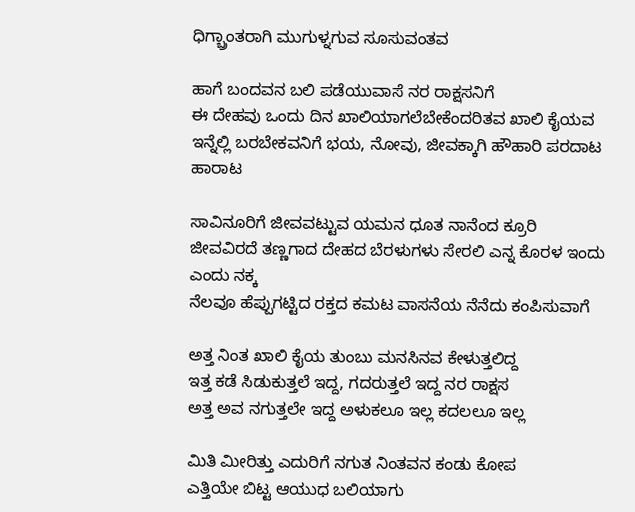ಧಿಗ್ಬ್ರಾಂತರಾಗಿ ಮುಗುಳ್ನಗುವ ಸೂಸುವಂತವ

ಹಾಗೆ ಬಂದವನ ಬಲಿ ಪಡೆಯುವಾಸೆ ನರ ರಾಕ್ಷಸನಿಗೆ
ಈ ದೇಹವು ಒಂದು ದಿನ ಖಾಲಿಯಾಗಲೆಬೇಕೆಂದರಿತವ ಖಾಲಿ ಕೈಯವ
ಇನ್ನೆಲ್ಲಿ ಬರಬೇಕವನಿಗೆ ಭಯ, ನೋವು, ಜೀವಕ್ಕಾಗಿ ಹೌಹಾರಿ ಪರದಾಟ ಹಾರಾಟ

ಸಾವಿನ‌ೂರಿಗೆ ಜೀವವಟ್ಟುವ ಯಮನ ಧೂತ‌‌ ನಾನೆಂದ ಕ್ರೂರಿ
ಜೀವವಿರದೆ ತಣ್ಣಗಾದ ದೇಹದ ಬೆರಳುಗಳು‌ ಸೇರಲಿ ಎನ್ನ ಕೊರಳ ಇಂದು ಎಂದು ನಕ್ಕ
ನೆಲವೂ ಹೆಪ್ಪುಗಟ್ಟಿದ ರಕ್ತದ ಕಮಟ ವಾಸನೆಯ ನೆನೆದು ಕಂಪಿಸುವಾಗೆ

ಅತ್ತ ನಿಂತ ಖಾಲಿ ಕೈಯ ತುಂಬು ಮನಸಿನವ ‌ಕೇಳುತ್ತಲಿದ್ದ
ಇತ್ತ ಕಡೆ ಸಿಡುಕುತ್ತಲೆ ಇದ್ದ, ಗದರುತ್ತಲೆ ಇದ್ದ ನರ ರಾಕ್ಷಸ
ಅತ್ತ ಅವ ನಗುತ್ತಲೇ ಇದ್ದ ಅಳುಕಲೂ‌ ಇಲ್ಲ ಕದಲಲೂ ಇಲ್ಲ

ಮಿತಿ ಮೀರಿತ್ತು ಎದುರಿಗೆ ನಗುತ ನಿಂತವನ ಕಂಡು ಕೋಪ
ಎತ್ತಿಯೇ ಬಿಟ್ಟ ಆಯುಧ ಬಲಿಯಾಗು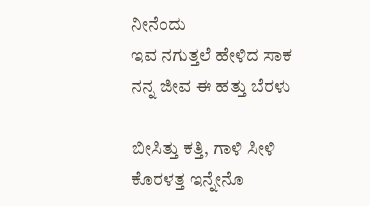ನೀನೆಂದು
ಇವ ನಗುತ್ತಲೆ ಹೇಳಿದ ಸಾಕ ನನ್ನ ಜೀವ ಈ ಹತ್ತು ಬೆರಳು

ಬೀಸಿತ್ತು ಕತ್ತಿ, ಗಾಳಿ ಸೀಳಿ ಕೊರಳತ್ತ ಇನ್ನೇನೊ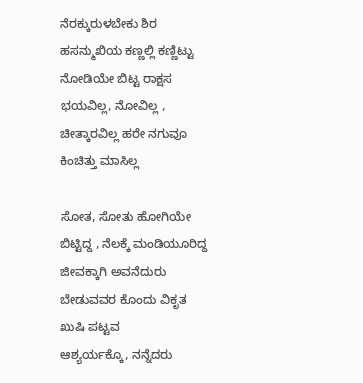ನೆರಕ್ಕುರುಳಬೇಕು ಶಿರ
ಹಸನ್ಮುಖಿಯ ಕಣ್ಣಲ್ಲಿ ಕಣ್ಣಿಟ್ಟು ನೋಡಿಯೇ ಬಿಟ್ಟ ರಾಕ್ಷಸ
ಭಯವಿಲ್ಲ, ನೋವಿಲ್ಲ , ಚೀತ್ಕಾರವಿಲ್ಲ ಹರೇ ನಗುವೂ ಕಿಂಚಿತ್ತು ಮಾಸಿಲ್ಲ

ಸೋತ, ಸೋತು ಹೋಗಿಯೇ ಬಿಟ್ಟಿದ್ದ , ನೆಲಕ್ಕೆ ಮಂಡಿಯೂರಿದ್ದ
ಜೀವಕ್ಕಾಗಿ ಅವನೆದುರು ಬೇಡುವವರ ಕೊಂದು ವಿಕೃತ ಖುಷಿ ಪಟ್ಟವ
ಆಶ್ಯರ್ಯಕ್ಕೊ, ನನ್ನೆದರು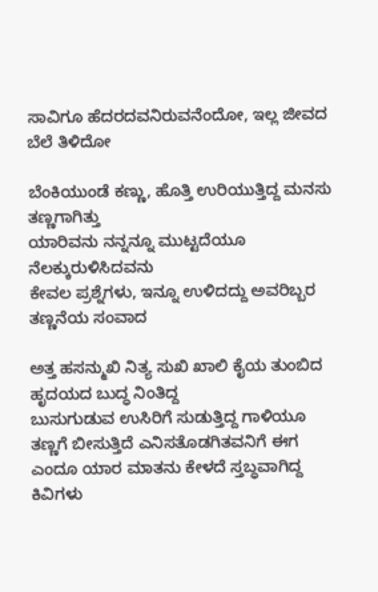ಸಾವಿಗೂ ಹೆದರದವನಿರುವನೆಂದೋ, ಇಲ್ಲ ಜೀವದ ಬೆಲೆ ತಿಳಿದೋ

ಬೆಂಕಿಯುಂಡೆ‌ ಕಣ್ಣು, ಹೊತ್ತಿ‌ ಉರಿಯುತ್ತಿದ್ದ ಮನಸು ತಣ್ಣಗಾಗಿತ್ತು
ಯಾರಿವನು ‌ನನ್ನನ್ನೂ ಮುಟ್ಟದೆಯೂ ನೆಲಕ್ಕುರುಳಿಸಿದವನು
ಕೇವಲ ಪ್ರಶ್ನೆಗಳು, ಇನ್ನೂ ಉಳಿದದ್ದು ಅವರಿಬ್ಬರ ತಣ್ಣನೆಯ ಸಂವಾದ

ಅತ್ತ ಹಸನ್ಮುಖಿ‌ ನಿತ್ಯ ಸುಖಿ ಖಾಲಿ ಕೈಯ ತುಂಬಿದ ಹೃದಯದ ಬುದ್ಧ ನಿಂತಿದ್ದ
ಬುಸುಗುಡುವ ಉಸಿರಿಗೆ ಸುಡುತ್ತಿದ್ದ ಗಾಳಿಯೂ ತಣ್ಣಗೆ ಬೀಸುತ್ತಿದೆ ಎನಿಸತೊಡಗಿತವನಿಗೆ ಈಗ
ಎಂದೂ ಯಾರ ಮಾತನು ಕೇಳದೆ ಸ್ತಬ್ಧವಾಗಿದ್ದ ಕಿವಿಗಳು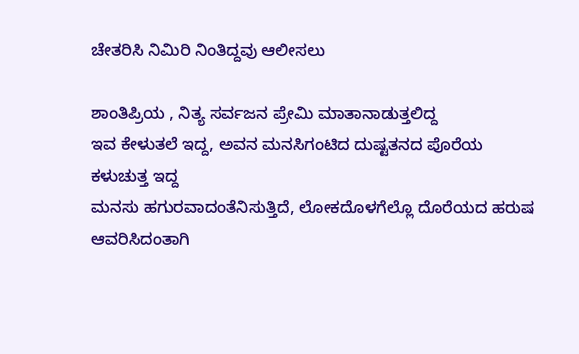ಚೇತರಿಸಿ‌ ನಿಮಿರಿ ನಿಂತಿದ್ದವು ಆಲೀಸಲು

ಶಾಂತಿಪ್ರಿಯ , ನಿತ್ಯ ಸರ್ವಜನ ಪ್ರೇಮಿ ಮಾತಾನಾಡುತ್ತಲಿದ್ದ
ಇವ ಕೇಳುತಲೆ‌ ಇದ್ದ, ಅವನ ಮನಸಿಗಂಟಿದ ದುಷ್ಟತನದ ಪೊರೆಯ ಕಳುಚುತ್ತ ಇದ್ದ
ಮನಸು ಹಗುರವಾದಂತೆನಿಸುತ್ತಿದೆ, ಲೋಕದೊಳಗೆಲ್ಲೊ ದೊರೆಯದ ಹರುಷ ಆವರಿಸಿದಂತಾಗಿ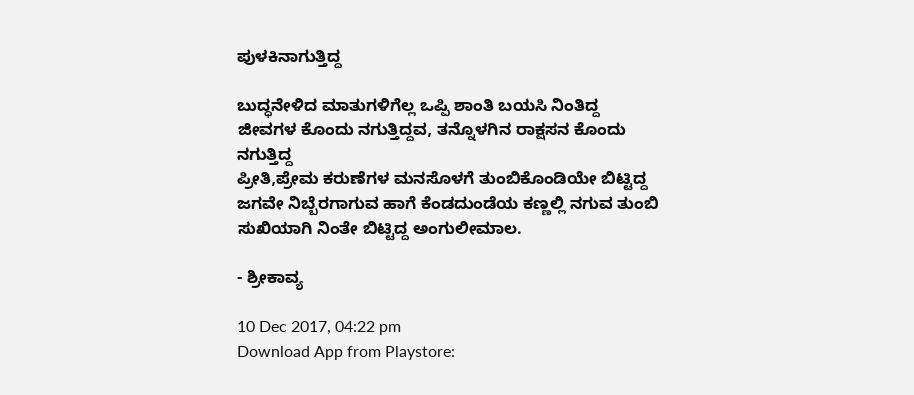ಪುಳಕಿನಾಗುತ್ತಿದ್ದ

ಬುದ್ಧನೇಳಿದ ಮಾತುಗಳಿಗೆಲ್ಲ ಒಪ್ಪಿ ಶಾಂತಿ ಬಯಸಿ ನಿಂತಿದ್ದ
ಜೀವಗಳ ಕೊಂದು ನಗುತ್ತಿದ್ದವ, ತನ್ನೊಳಗಿನ‌ ರಾಕ್ಷಸನ ಕೊಂದು ನಗುತ್ತಿದ್ದ
ಪ್ರೀತಿ,ಪ್ರೇಮ ಕರುಣೆಗಳ ಮನಸೊಳಗೆ ತುಂಬಿಕೊಂಡಿಯೇ ಬಿಟ್ಟಿದ್ದ
ಜಗವೇ ನಿಬ್ಬೆರಗಾಗುವ ಹಾಗೆ ಕೆಂಡದುಂಡೆಯ ಕಣ್ಣಲ್ಲಿ‌ ನಗುವ ತುಂಬಿ ಸುಖಿಯಾಗಿ ನಿಂತೇ ಬಿಟ್ಟಿದ್ದ ಅಂಗುಲೀಮಾಲ.

- ಶ್ರೀಕಾವ್ಯ

10 Dec 2017, 04:22 pm
Download App from Playstore: